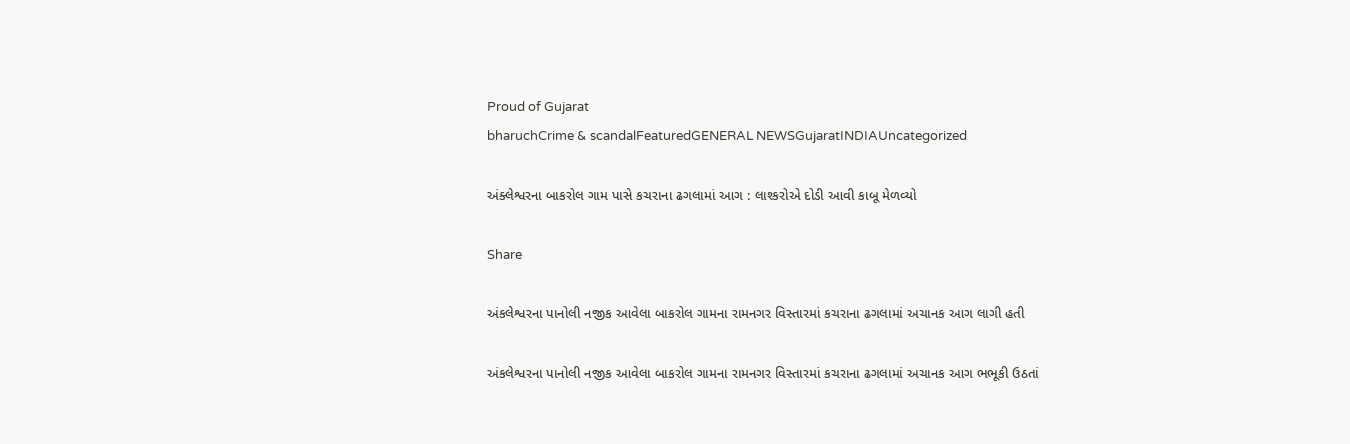Proud of Gujarat
bharuchCrime & scandalFeaturedGENERAL NEWSGujaratINDIAUncategorized

અંક્લેશ્વરના બાકરોલ ગામ પાસે કચરાના ઢગલામાં આગ : લાશ્કરોએ દોડી આવી કાબૂ મેળવ્યો

Share

અંકલેશ્વરના પાનોલી નજીક આવેલા બાકરોલ ગામના રામનગર વિસ્તારમાં કચરાના ઢગલામાં અચાનક આગ લાગી હતી

અંકલેશ્વરના પાનોલી નજીક આવેલા બાકરોલ ગામના રામનગર વિસ્તારમાં કચરાના ઢગલામાં અચાનક આગ ભભૂકી ઉઠતાં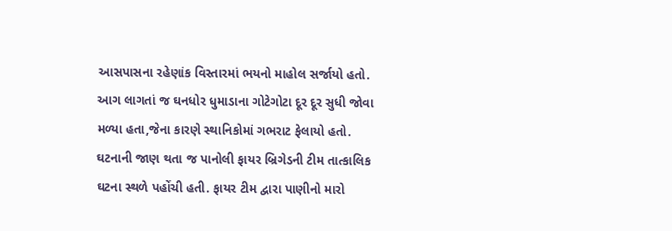આસપાસના રહેણાંક વિસ્તારમાં ભયનો માહોલ સર્જાયો હતો. આગ લાગતાં જ ઘનધોર ધુમાડાના ગોટેગોટા દૂર દૂર સુધી જોવા મળ્યા હતા,જેના કારણે સ્થાનિકોમાં ગભરાટ ફેલાયો હતો.
ઘટનાની જાણ થતા જ પાનોલી ફાયર બ્રિગેડની ટીમ તાત્કાલિક ઘટના સ્થળે પહોંચી હતી. ફાયર ટીમ દ્વારા પાણીનો મારો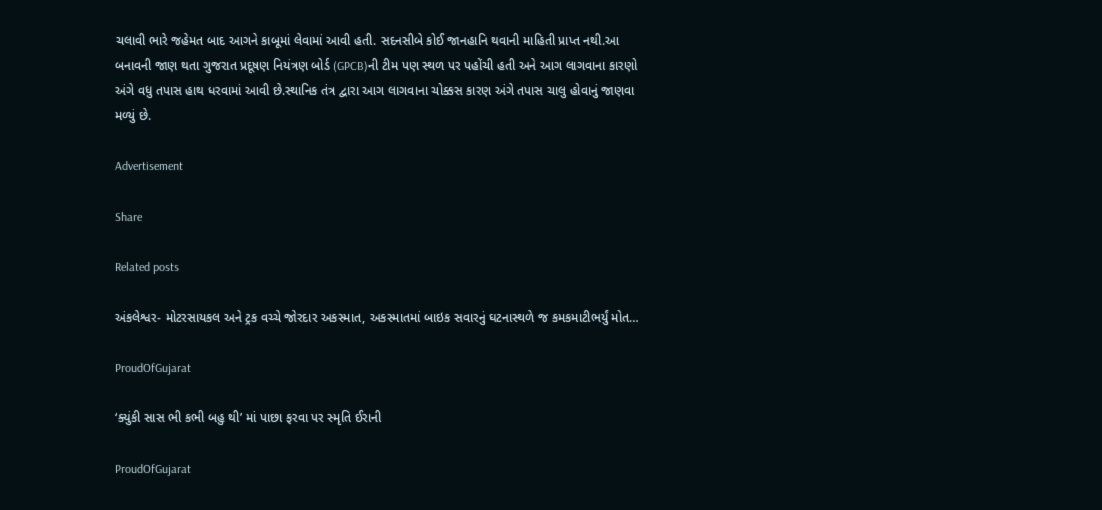ચલાવી ભારે જહેમત બાદ આગને કાબૂમાં લેવામાં આવી હતી. સદનસીબે કોઈ જાનહાનિ થવાની માહિતી પ્રાપ્ત નથી.આ બનાવની જાણ થતા ગુજરાત પ્રદૂષણ નિયંત્રણ બોર્ડ (GPCB)ની ટીમ પણ સ્થળ પર પહોંચી હતી અને આગ લાગવાના કારણો અંગે વધુ તપાસ હાથ ધરવામાં આવી છે.સ્થાનિક તંત્ર દ્વારા આગ લાગવાના ચોક્કસ કારણ અંગે તપાસ ચાલુ હોવાનું જાણવા મળ્યું છે.

Advertisement

Share

Related posts

અંકલેશ્વર- મોટરસાયકલ અને ટ્રક વચ્ચે જોરદાર અકસ્માત, અકસ્માતમાં બાઇક સવારનું ઘટનાસ્થળે જ કમકમાટીભર્યું મોત…

ProudOfGujarat

‘ક્યુંકી સાસ ભી કભી બહુ થી’ માં પાછા ફરવા પર સ્મૃતિ ઈરાની

ProudOfGujarat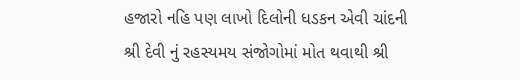હજારો નહિ પણ લાખો દિલોની ધડકન એવી ચાંદની શ્રી દેવી નું રહસ્યમય સંજોગોમાં મોત થવાથી શ્રી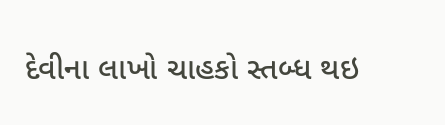દેવીના લાખો ચાહકો સ્તબ્ધ થઇ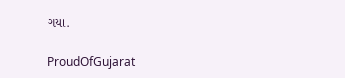ગયા.

ProudOfGujarat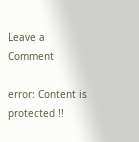Leave a Comment

error: Content is protected !!